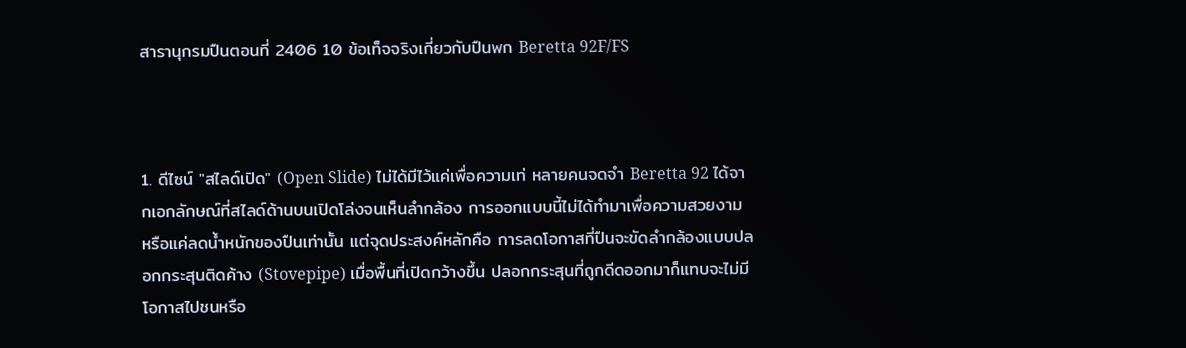สารานุกรมปืนตอนที่ 2406 10 ข้อเท็จจริงเกี่ยวกับปืนพก Beretta 92F/FS



1. ดีไซน์ "สไลด์เปิด" (Open Slide) ไม่ได้มีไว้แค่เพื่อความเท่ หลายคนจดจำ Beretta 92 ได้จากเอกลักษณ์ที่สไลด์ด้านบนเปิดโล่งจนเห็นลำกล้อง การออกแบบนี้ไม่ได้ทำมาเพื่อความสวยงาม หรือแค่ลดน้ำหนักของปืนเท่านั้น แต่จุดประสงค์หลักคือ การลดโอกาสที่ปืนจะขัดลำกล้องแบบปลอกกระสุนติดค้าง (Stovepipe) เมื่อพื้นที่เปิดกว้างขึ้น ปลอกกระสุนที่ถูกดีดออกมาก็แทบจะไม่มีโอกาสไปชนหรือ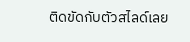ติดขัดกับตัวสไลด์เลย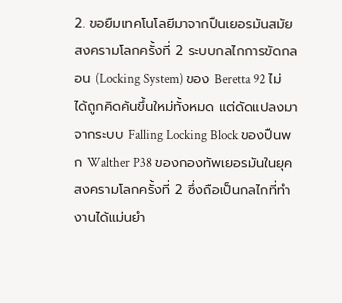2. ขอยืมเทคโนโลยีมาจากปืนเยอรมันสมัยสงครามโลกครั้งที่ 2 ระบบกลไกการขัดกลอน (Locking System) ของ Beretta 92 ไม่ได้ถูกคิดค้นขึ้นใหม่ทั้งหมด แต่ดัดแปลงมาจากระบบ Falling Locking Block ของปืนพก Walther P38 ของกองทัพเยอรมันในยุคสงครามโลกครั้งที่ 2 ซึ่งถือเป็นกลไกที่ทำงานได้แม่นยำ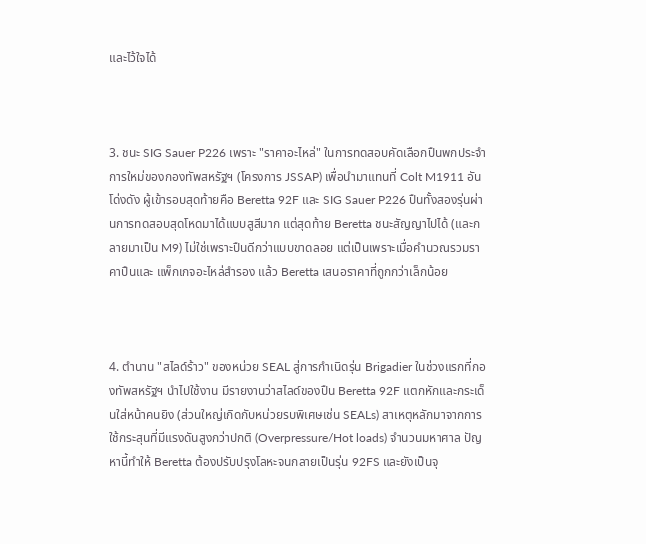และไว้ใจได้



3. ชนะ SIG Sauer P226 เพราะ "ราคาอะไหล่" ในการทดสอบคัดเลือกปืนพกประจำการใหม่ของกองทัพสหรัฐฯ (โครงการ JSSAP) เพื่อนำมาแทนที่ Colt M1911 อันโด่งดัง ผู้เข้ารอบสุดท้ายคือ Beretta 92F และ SIG Sauer P226 ปืนทั้งสองรุ่นผ่านการทดสอบสุดโหดมาได้แบบสูสีมาก แต่สุดท้าย Beretta ชนะสัญญาไปได้ (และกลายมาเป็น M9) ไม่ใช่เพราะปืนดีกว่าแบบขาดลอย แต่เป็นเพราะเมื่อคำนวณรวมราคาปืนและ แพ็กเกจอะไหล่สำรอง แล้ว Beretta เสนอราคาที่ถูกกว่าเล็กน้อย



4. ตำนาน "สไลด์ร้าว" ของหน่วย SEAL สู่การกำเนิดรุ่น Brigadier ในช่วงแรกที่กองทัพสหรัฐฯ นำไปใช้งาน มีรายงานว่าสไลด์ของปืน Beretta 92F แตกหักและกระเด็นใส่หน้าคนยิง (ส่วนใหญ่เกิดกับหน่วยรบพิเศษเช่น SEALs) สาเหตุหลักมาจากการใช้กระสุนที่มีแรงดันสูงกว่าปกติ (Overpressure/Hot loads) จำนวนมหาศาล ปัญหานี้ทำให้ Beretta ต้องปรับปรุงโลหะจนกลายเป็นรุ่น 92FS และยังเป็นจุ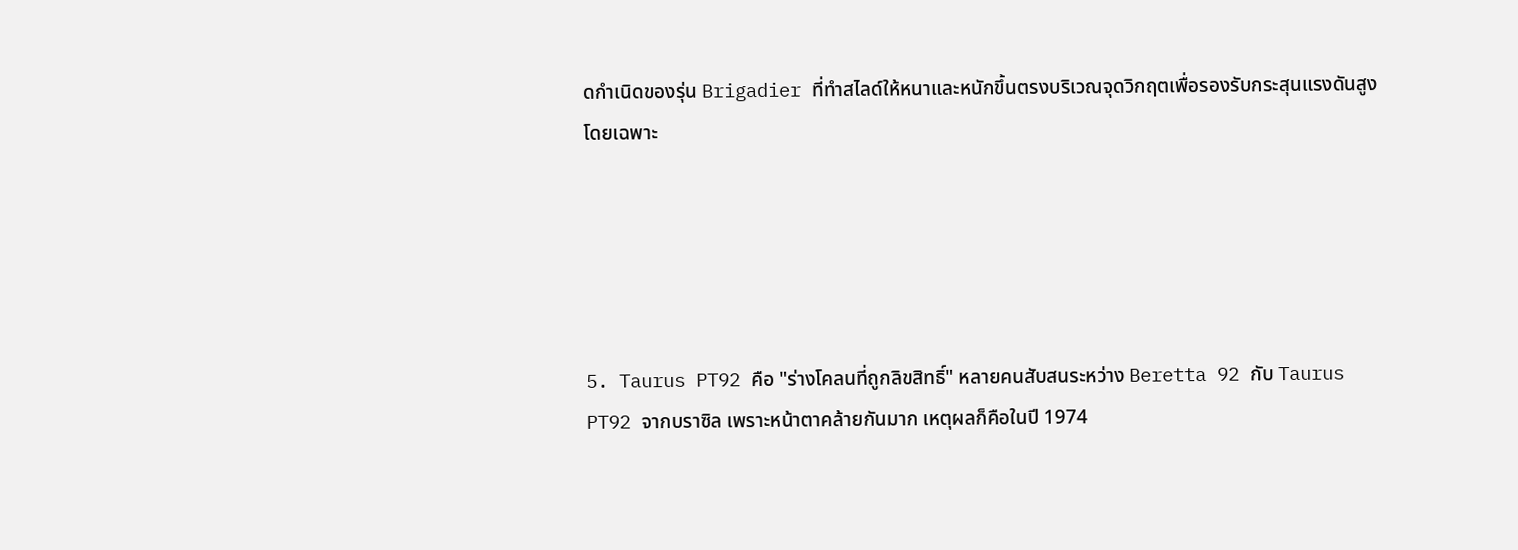ดกำเนิดของรุ่น Brigadier ที่ทำสไลด์ให้หนาและหนักขึ้นตรงบริเวณจุดวิกฤตเพื่อรองรับกระสุนแรงดันสูงโดยเฉพาะ





5. Taurus PT92 คือ "ร่างโคลนที่ถูกลิขสิทธิ์" หลายคนสับสนระหว่าง Beretta 92 กับ Taurus PT92 จากบราซิล เพราะหน้าตาคล้ายกันมาก เหตุผลก็คือในปี 1974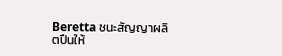Beretta ชนะสัญญาผลิตปืนให้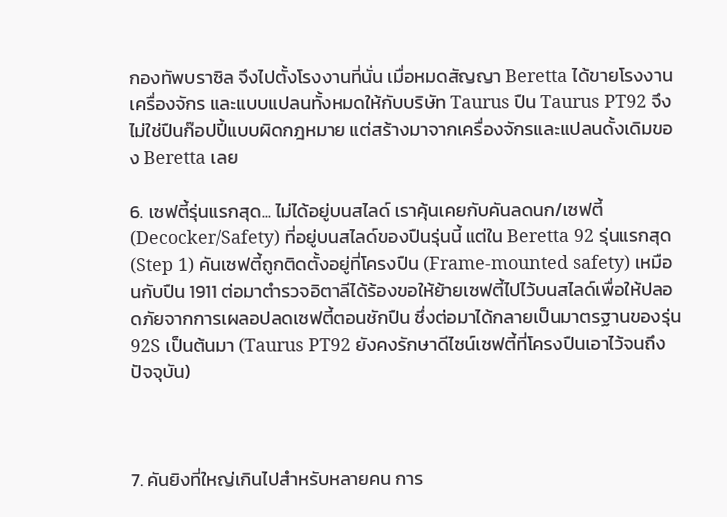กองทัพบราซิล จึงไปตั้งโรงงานที่นั่น เมื่อหมดสัญญา Beretta ได้ขายโรงงาน เครื่องจักร และแบบแปลนทั้งหมดให้กับบริษัท Taurus ปืน Taurus PT92 จึงไม่ใช่ปืนก๊อปปี้แบบผิดกฎหมาย แต่สร้างมาจากเครื่องจักรและแปลนดั้งเดิมของ Beretta เลย

6. เซฟตี้รุ่นแรกสุด... ไม่ได้อยู่บนสไลด์ เราคุ้นเคยกับคันลดนก/เซฟตี้ (Decocker/Safety) ที่อยู่บนสไลด์ของปืนรุ่นนี้ แต่ใน Beretta 92 รุ่นแรกสุด (Step 1) คันเซฟตี้ถูกติดตั้งอยู่ที่โครงปืน (Frame-mounted safety) เหมือนกับปืน 1911 ต่อมาตำรวจอิตาลีได้ร้องขอให้ย้ายเซฟตี้ไปไว้บนสไลด์เพื่อให้ปลอดภัยจากการเผลอปลดเซฟตี้ตอนชักปืน ซึ่งต่อมาได้กลายเป็นมาตรฐานของรุ่น 92S เป็นต้นมา (Taurus PT92 ยังคงรักษาดีไซน์เซฟตี้ที่โครงปืนเอาไว้จนถึงปัจจุบัน)



7. คันยิงที่ใหญ่เกินไปสำหรับหลายคน การ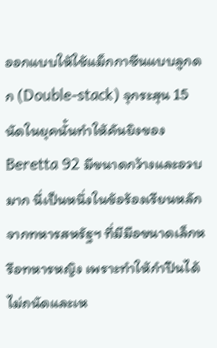ออกแบบให้ใช้แม็กกาซีนแบบลูกดก (Double-stack) จุกระสุน 15 นัดในยุคนั้นทำให้คันยิงของ Beretta 92 มีขนาดกว้างและอวบมาก นี่เป็นหนึ่งในข้อร้องเรียนหลักจากทหารสหรัฐฯ ที่มีมือขนาดเล็กหรือทหารหญิง เพราะทำให้กำปืนได้ไม่ถนัดและเห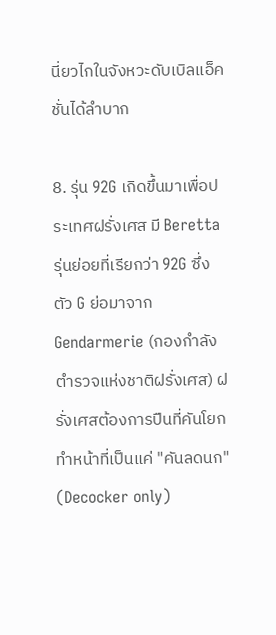นี่ยวไกในจังหวะดับเบิลแอ็คชั่นได้ลำบาก

8. รุ่น 92G เกิดขึ้นมาเพื่อประเทศฝรั่งเศส มี Beretta รุ่นย่อยที่เรียกว่า 92G ซึ่งตัว G ย่อมาจาก Gendarmerie (กองกำลังตำรวจแห่งชาติฝรั่งเศส) ฝรั่งเศสต้องการปืนที่คันโยกทำหน้าที่เป็นแค่ "คันลดนก" (Decocker only)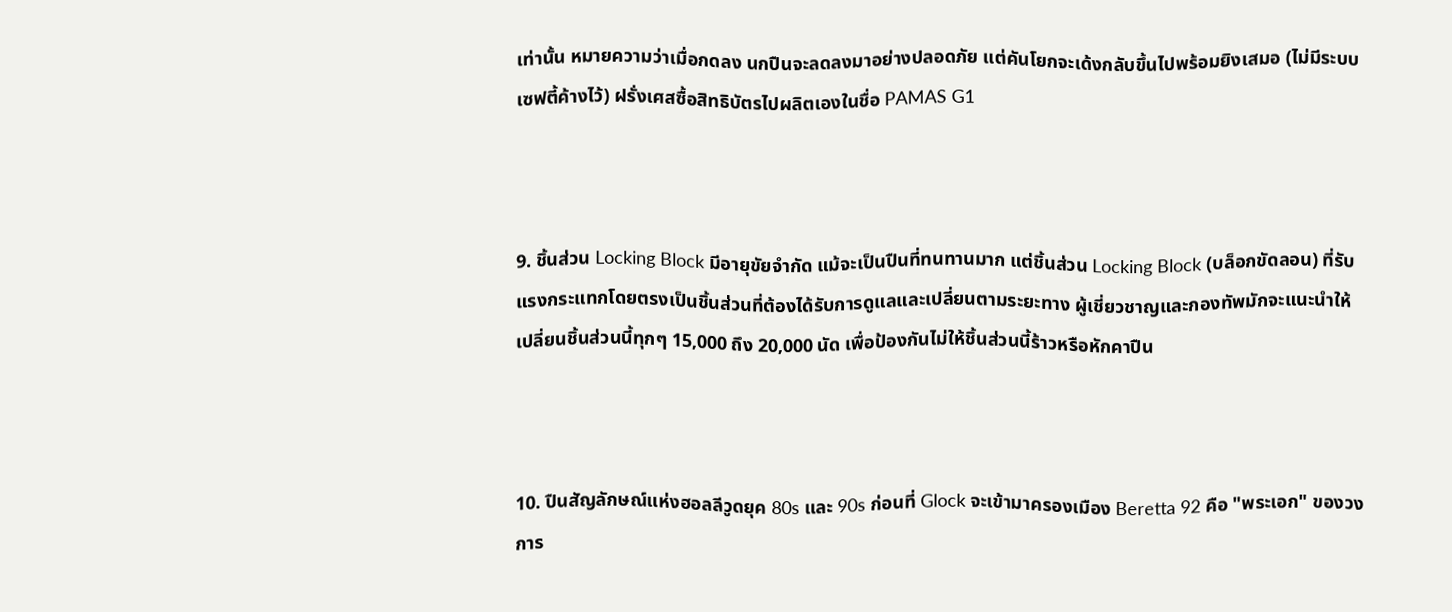เท่านั้น หมายความว่าเมื่อกดลง นกปืนจะลดลงมาอย่างปลอดภัย แต่คันโยกจะเด้งกลับขึ้นไปพร้อมยิงเสมอ (ไม่มีระบบเซฟตี้ค้างไว้) ฝรั่งเศสซื้อสิทธิบัตรไปผลิตเองในชื่อ PAMAS G1



9. ชิ้นส่วน Locking Block มีอายุขัยจำกัด แม้จะเป็นปืนที่ทนทานมาก แต่ชิ้นส่วน Locking Block (บล็อกขัดลอน) ที่รับแรงกระแทกโดยตรงเป็นชิ้นส่วนที่ต้องได้รับการดูแลและเปลี่ยนตามระยะทาง ผู้เชี่ยวชาญและกองทัพมักจะแนะนำให้เปลี่ยนชิ้นส่วนนี้ทุกๆ 15,000 ถึง 20,000 นัด เพื่อป้องกันไม่ให้ชิ้นส่วนนี้ร้าวหรือหักคาปืน



10. ปืนสัญลักษณ์แห่งฮอลลีวูดยุค 80s และ 90s ก่อนที่ Glock จะเข้ามาครองเมือง Beretta 92 คือ "พระเอก" ของวงการ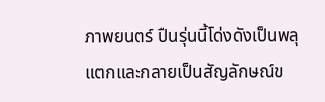ภาพยนตร์ ปืนรุ่นนี้โด่งดังเป็นพลุแตกและกลายเป็นสัญลักษณ์ข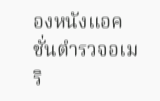องหนังแอคชั่นตำรวจอเมริ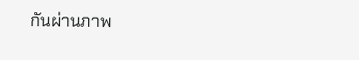กันผ่านภาพ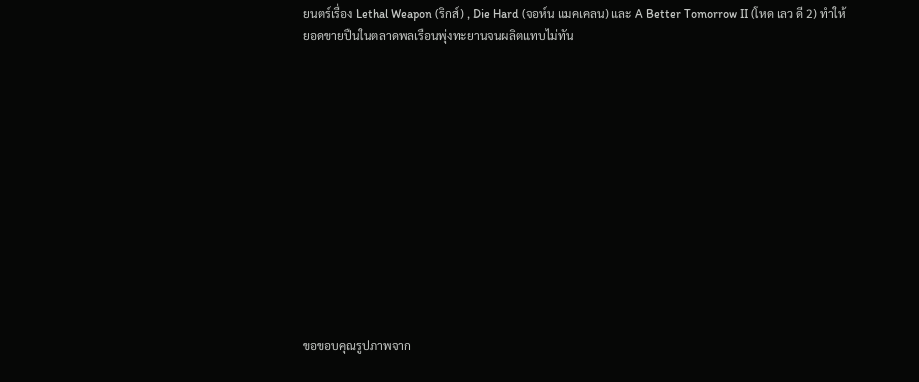ยนตร์เรื่อง Lethal Weapon (ริกส์) , Die Hard (จอห์น แมคเคลน) และ A Better Tomorrow II (โหด เลว ดี 2) ทำให้ยอดขายปืนในตลาดพลเรือนพุ่งทะยานจนผลิตแทบไม่ทัน













ขอขอบคุณรูปภาพจาก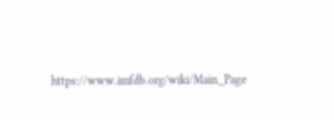https://www.imfdb.org/wiki/Main_Page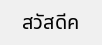สวัสดีค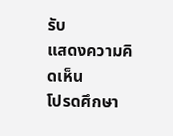รับ
แสดงความคิดเห็น
โปรดศึกษา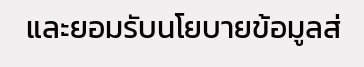และยอมรับนโยบายข้อมูลส่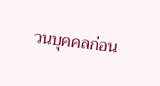วนบุคคลก่อน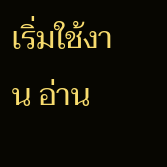เริ่มใช้งาน อ่าน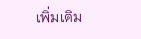เพิ่มเติม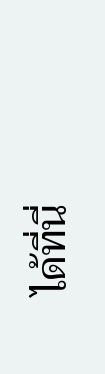ได้ที่นี่